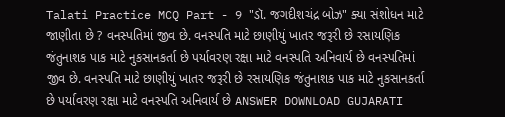Talati Practice MCQ Part - 9 "ડૉ. જગદીશચંદ્ર બોઝ" ક્યા સંશોધન માટે જાણીતા છે ? વનસ્પતિમાં જીવ છે. વનસ્પતિ માટે છાણીયું ખાતર જરૂરી છે રસાયણિક જંતુનાશક પાક માટે નુકસાનકર્તા છે પર્યાવરણ રક્ષા માટે વનસ્પતિ અનિવાર્ય છે વનસ્પતિમાં જીવ છે. વનસ્પતિ માટે છાણીયું ખાતર જરૂરી છે રસાયણિક જંતુનાશક પાક માટે નુકસાનકર્તા છે પર્યાવરણ રક્ષા માટે વનસ્પતિ અનિવાર્ય છે ANSWER DOWNLOAD GUJARATI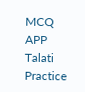MCQ APP
Talati Practice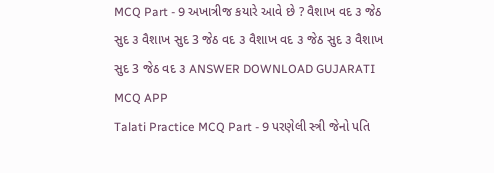MCQ Part - 9 અખાત્રીજ કયારે આવે છે ? વૈશાખ વદ ૩ જેઠ સુદ ૩ વૈશાખ સુદ 3 જેઠ વદ ૩ વૈશાખ વદ ૩ જેઠ સુદ ૩ વૈશાખ સુદ 3 જેઠ વદ ૩ ANSWER DOWNLOAD GUJARATI MCQ APP
Talati Practice MCQ Part - 9 પરણેલી સ્ત્રી જેનો પતિ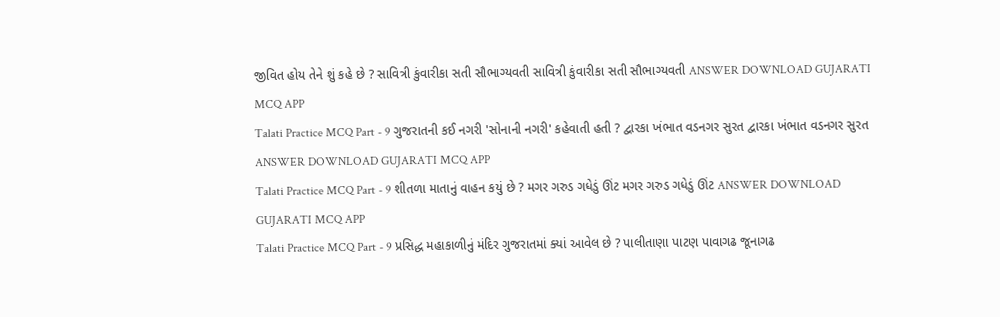જીવિત હોય તેને શું કહે છે ? સાવિત્રી કુંવારીકા સતી સૌભાગ્યવતી સાવિત્રી કુંવારીકા સતી સૌભાગ્યવતી ANSWER DOWNLOAD GUJARATI MCQ APP
Talati Practice MCQ Part - 9 ગુજરાતની કઈ નગરી 'સોનાની નગરી' કહેવાતી હતી ? દ્વારકા ખંભાત વડનગર સુરત દ્વારકા ખંભાત વડનગર સુરત ANSWER DOWNLOAD GUJARATI MCQ APP
Talati Practice MCQ Part - 9 શીતળા માતાનું વાહન કયું છે ? મગર ગરુડ ગધેડું ઊંટ મગર ગરુડ ગધેડું ઊંટ ANSWER DOWNLOAD GUJARATI MCQ APP
Talati Practice MCQ Part - 9 પ્રસિદ્ધ મહાકાળીનું મંદિર ગુજરાતમાં ક્યાં આવેલ છે ? પાલીતાણા પાટણ પાવાગઢ જૂનાગઢ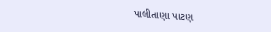પાલીતાણા પાટણ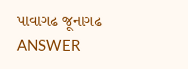પાવાગઢ જૂનાગઢ ANSWER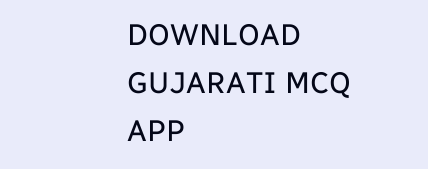DOWNLOAD GUJARATI MCQ APP